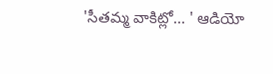'సీతమ్మ వాకిట్లో... ' ఆడియో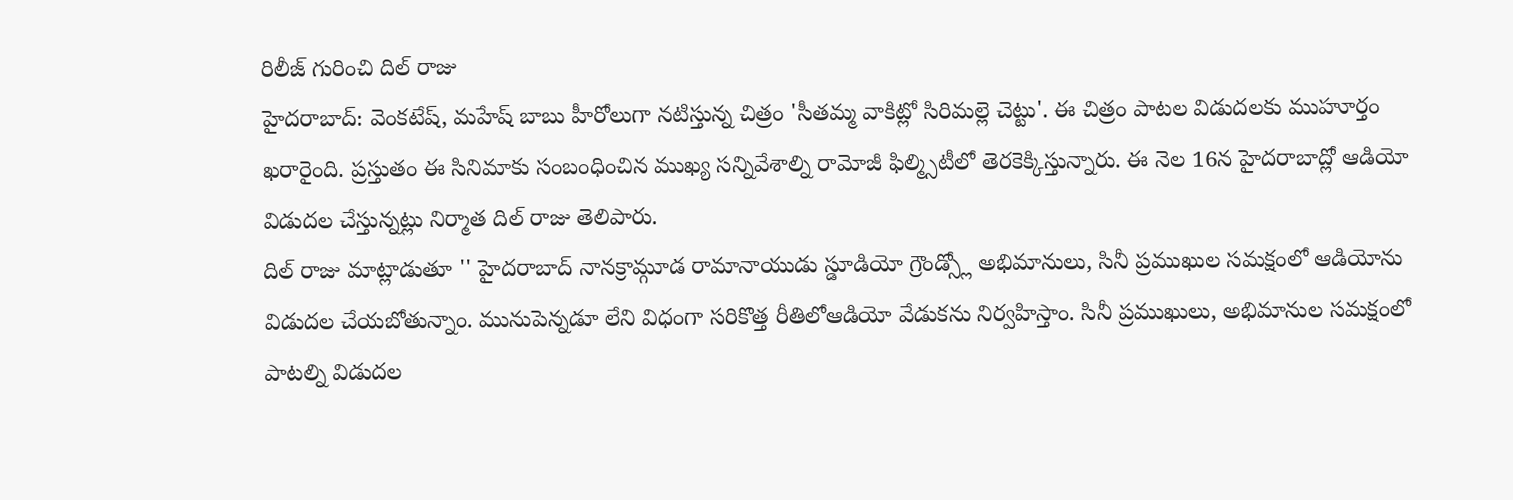రిలీజ్ గురించి దిల్ రాజు
హైదరాబాద్: వెంకటేష్, మహేష్ బాబు హీరోలుగా నటిస్తున్న చిత్రం 'సీతమ్మ వాకిట్లో సిరిమల్లె చెట్టు'. ఈ చిత్రం పాటల విడుదలకు ముహూర్తం ఖరారైంది. ప్రస్తుతం ఈ సినిమాకు సంబంధించిన ముఖ్య సన్నివేశాల్ని రామోజీ ఫిల్మ్సిటీలో తెరకెక్కిస్తున్నారు. ఈ నెల 16న హైదరాబాద్లో ఆడియో విడుదల చేస్తున్నట్లు నిర్మాత దిల్ రాజు తెలిపారు.
దిల్ రాజు మాట్లాడుతూ '' హైదరాబాద్ నానక్రామ్గూడ రామానాయుడు స్డూడియో గ్రౌండ్స్లో అభిమానులు, సినీ ప్రముఖుల సమక్షంలో ఆడియోను విడుదల చేయబోతున్నాం. మునుపెన్నడూ లేని విధంగా సరికొత్త రీతిలోఆడియో వేడుకను నిర్వహిస్తాం. సినీ ప్రముఖులు, అభిమానుల సమక్షంలో పాటల్ని విడుదల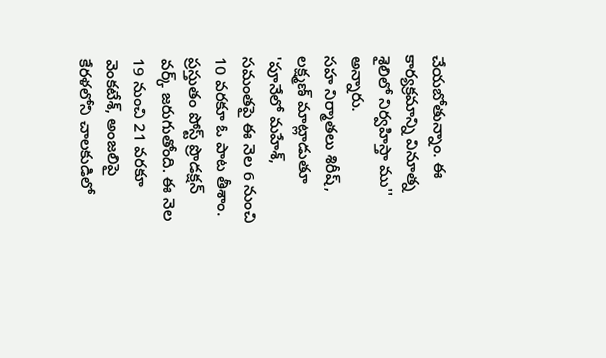చేయబోతున్నాం. ఈ కార్యక్రమాన్ని వినూత్న శైలిలో నిర్వహిస్తా ము'' అన్నారు.
సహ నిర్మాతలు శిరీష్, లక్ష్మణ్ మాట్లాడుతూ 'పూనేలో మహేశ్, సమంతపై ఈ నెల 6 నుంచి 10 వరకూ ఓ పాట తీశాం. ప్రస్తుతం పోస్ట్ ప్రొడక్షన్ వర్క్ జరుగుతోంది. ఈ నెల 19 నుంచి 21 వరకూ వెంకటేశ్, అంజలిపై కేరళలోని చాలకుడిలో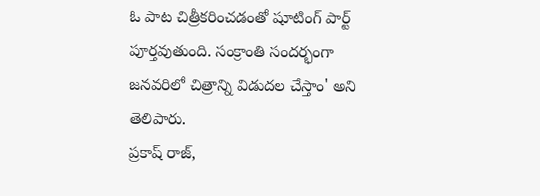ఓ పాట చిత్రీకరించడంతో షూటింగ్ పార్ట్ పూర్తవుతుంది. సంక్రాంతి సందర్భంగా జనవరిలో చిత్రాన్ని విడుదల చేస్తాం' అని తెలిపారు.
ప్రకాష్ రాజ్,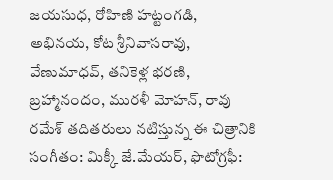జయసుధ, రోహిణి హట్టంగడి, అభినయ, కోట శ్రీనివాసరావు, వేణుమాధవ్, తనికెళ్ల భరణి, బ్రహ్మానందం, మురళీ మోహన్, రావు రమేశ్ తదితరులు నటిస్తున్న ఈ చిత్రానికి సంగీతం: మిక్కీ జే.మేయర్, ఫొటోగ్రఫీ: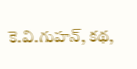కె.వి.గుహన్, కథ,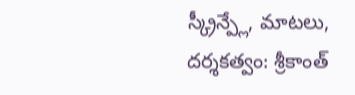స్క్రీన్ప్లే, మాటలు, దర్శకత్వం: శ్రీకాంత్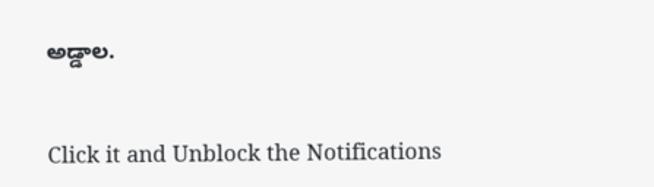అడ్డాల.


Click it and Unblock the Notifications